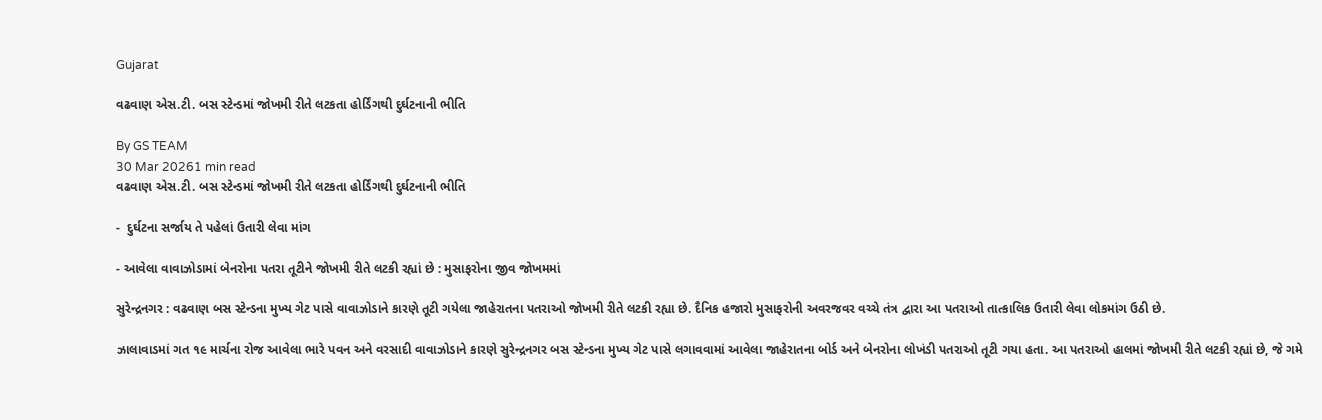Gujarat

વઢવાણ એસ.ટી. બસ સ્ટેન્ડમાં જોખમી રીતે લટકતા હોર્ડિંગથી દુર્ઘટનાની ભીતિ

By GS TEAM
30 Mar 20261 min read
વઢવાણ એસ.ટી. બસ સ્ટેન્ડમાં જોખમી રીતે લટકતા હોર્ડિંગથી દુર્ઘટનાની ભીતિ

-  દુર્ઘટના સર્જાય તે પહેલાં ઉતારી લેવા માંગ

- આવેલા વાવાઝોડામાં બેનરોના પતરા તૂટીને જોખમી રીતે લટકી રહ્યાં છે : મુસાફરોના જીવ જોખમમાં

સુરેન્દ્રનગર : વઢવાણ બસ સ્ટેન્ડના મુખ્ય ગેટ પાસે વાવાઝોડાને કારણે તૂટી ગયેલા જાહેરાતના પતરાઓ જોખમી રીતે લટકી રહ્યા છે. દૈનિક હજારો મુસાફરોની અવરજવર વચ્ચે તંત્ર દ્વારા આ પતરાઓ તાત્કાલિક ઉતારી લેવા લોકમાંગ ઉઠી છે.

ઝાલાવાડમાં ગત ૧૯ માર્ચના રોજ આવેલા ભારે પવન અને વરસાદી વાવાઝોડાને કારણે સુરેન્દ્રનગર બસ સ્ટેન્ડના મુખ્ય ગેટ પાસે લગાવવામાં આવેલા જાહેરાતના બોર્ડ અને બેનરોના લોખંડી પતરાઓ તૂટી ગયા હતા. આ પતરાઓ હાલમાં જોખમી રીતે લટકી રહ્યાં છે, જે ગમે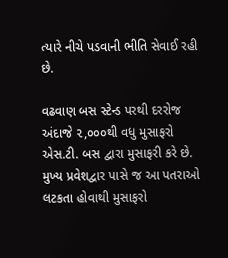ત્યારે નીચે પડવાની ભીતિ સેવાઈ રહી છે.

વઢવાણ બસ સ્ટેન્ડ પરથી દરરોજ અંદાજે ૨,૦૦૦થી વધુ મુસાફરો એસ.ટી. બસ દ્વારા મુસાફરી કરે છે. મુખ્ય પ્રવેશદ્વાર પાસે જ આ પતરાઓ લટકતા હોવાથી મુસાફરો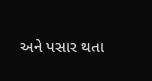અને પસાર થતા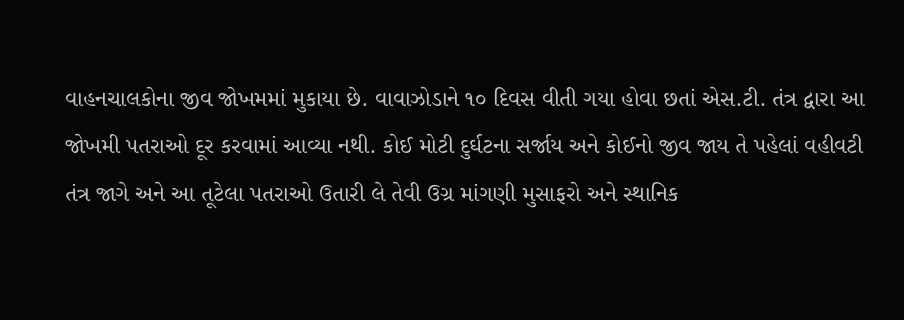વાહનચાલકોના જીવ જોખમમાં મુકાયા છે. વાવાઝોડાને ૧૦ દિવસ વીતી ગયા હોવા છતાં એસ.ટી. તંત્ર દ્વારા આ જોખમી પતરાઓ દૂર કરવામાં આવ્યા નથી. કોઈ મોટી દુર્ઘટના સર્જાય અને કોઈનો જીવ જાય તે પહેલાં વહીવટી તંત્ર જાગે અને આ તૂટેલા પતરાઓ ઉતારી લે તેવી ઉગ્ર માંગણી મુસાફરો અને સ્થાનિક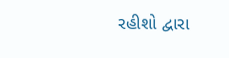રહીશો દ્વારા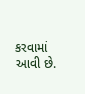કરવામાં આવી છે.